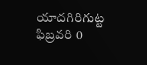యాదగిరిగుట్ట ఫిబ్రవరి 0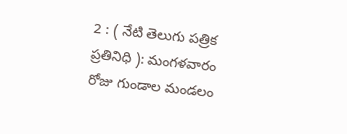2 : ( నేటి తెలుగు పత్రిక ప్రతినిధి ): మంగళవారం రోజు గుండాల మండలం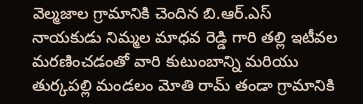వెల్మజాల గ్రామానికి చెందిన బి.ఆర్.ఎస్ నాయకుడు నిమ్మల మాధవ రెడ్డి గారి తల్లి ఇటీవల మరణించడంతో వారి కుటుంబాన్ని మరియు తుర్కపల్లి మండలం మోతి రామ్ తండా గ్రామానికి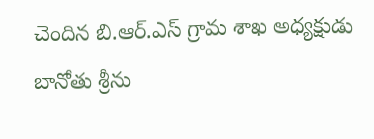చెందిన బి.ఆర్.ఎస్ గ్రామ శాఖ అధ్యక్షుడు బానోతు శ్రీను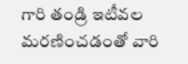గారి తండ్రి ఇటీవల మరణించడంతో వారి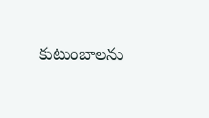కుటుంబాలను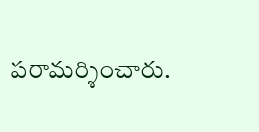పరామర్శించారు.